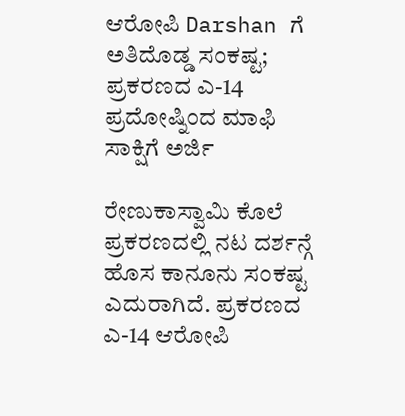ಆರೋಪಿ Darshan ಗೆ ಅತಿದೊಡ್ಡ ಸಂಕಷ್ಟ; ಪ್ರಕರಣದ ಎ-14 ಪ್ರದೋಷ್ನಿಂದ ಮಾಫಿ ಸಾಕ್ಷಿಗೆ ಅರ್ಜಿ

ರೇಣುಕಾಸ್ವಾಮಿ ಕೊಲೆ ಪ್ರಕರಣದಲ್ಲಿ ನಟ ದರ್ಶನ್ಗೆ ಹೊಸ ಕಾನೂನು ಸಂಕಷ್ಟ ಎದುರಾಗಿದೆ. ಪ್ರಕರಣದ ಎ-14 ಆರೋಪಿ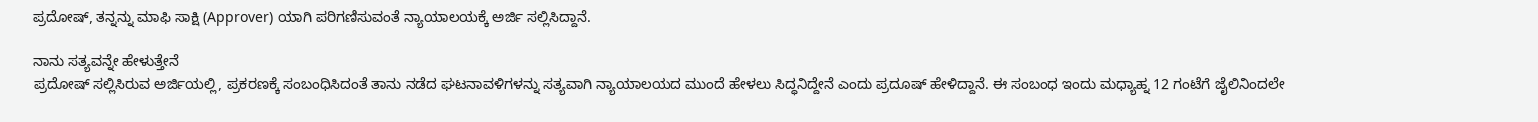ಪ್ರದೋಷ್, ತನ್ನನ್ನು ಮಾಫಿ ಸಾಕ್ಷಿ (Approver) ಯಾಗಿ ಪರಿಗಣಿಸುವಂತೆ ನ್ಯಾಯಾಲಯಕ್ಕೆ ಅರ್ಜಿ ಸಲ್ಲಿಸಿದ್ದಾನೆ.

ನಾನು ಸತ್ಯವನ್ನೇ ಹೇಳುತ್ತೇನೆ
ಪ್ರದೋಷ್ ಸಲ್ಲಿಸಿರುವ ಅರ್ಜಿಯಲ್ಲಿ, ಪ್ರಕರಣಕ್ಕೆ ಸಂಬಂಧಿಸಿದಂತೆ ತಾನು ನಡೆದ ಘಟನಾವಳಿಗಳನ್ನು ಸತ್ಯವಾಗಿ ನ್ಯಾಯಾಲಯದ ಮುಂದೆ ಹೇಳಲು ಸಿದ್ಧನಿದ್ದೇನೆ ಎಂದು ಪ್ರದೂಷ್ ಹೇಳಿದ್ದಾನೆ. ಈ ಸಂಬಂಧ ಇಂದು ಮಧ್ಯಾಹ್ನ 12 ಗಂಟೆಗೆ ಜೈಲಿನಿಂದಲೇ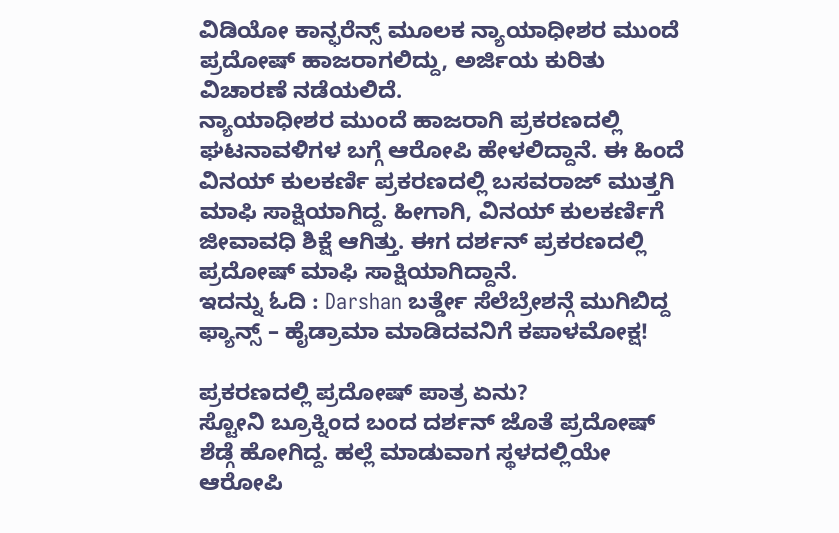ವಿಡಿಯೋ ಕಾನ್ಫರೆನ್ಸ್ ಮೂಲಕ ನ್ಯಾಯಾಧೀಶರ ಮುಂದೆ ಪ್ರದೋಷ್ ಹಾಜರಾಗಲಿದ್ದು, ಅರ್ಜಿಯ ಕುರಿತು ವಿಚಾರಣೆ ನಡೆಯಲಿದೆ.
ನ್ಯಾಯಾಧೀಶರ ಮುಂದೆ ಹಾಜರಾಗಿ ಪ್ರಕರಣದಲ್ಲಿ ಘಟನಾವಳಿಗಳ ಬಗ್ಗೆ ಆರೋಪಿ ಹೇಳಲಿದ್ದಾನೆ. ಈ ಹಿಂದೆ ವಿನಯ್ ಕುಲಕರ್ಣಿ ಪ್ರಕರಣದಲ್ಲಿ ಬಸವರಾಜ್ ಮುತ್ತಗಿ ಮಾಫಿ ಸಾಕ್ಷಿಯಾಗಿದ್ದ. ಹೀಗಾಗಿ, ವಿನಯ್ ಕುಲಕರ್ಣಿಗೆ ಜೀವಾವಧಿ ಶಿಕ್ಷೆ ಆಗಿತ್ತು. ಈಗ ದರ್ಶನ್ ಪ್ರಕರಣದಲ್ಲಿ ಪ್ರದೋಷ್ ಮಾಫಿ ಸಾಕ್ಷಿಯಾಗಿದ್ದಾನೆ.
ಇದನ್ನು ಓದಿ : Darshan ಬರ್ತ್ಡೇ ಸೆಲೆಬ್ರೇಶನ್ಗೆ ಮುಗಿಬಿದ್ದ ಫ್ಯಾನ್ಸ್ – ಹೈಡ್ರಾಮಾ ಮಾಡಿದವನಿಗೆ ಕಪಾಳಮೋಕ್ಷ!

ಪ್ರಕರಣದಲ್ಲಿ ಪ್ರದೋಷ್ ಪಾತ್ರ ಏನು?
ಸ್ಟೋನಿ ಬ್ರೂಕ್ನಿಂದ ಬಂದ ದರ್ಶನ್ ಜೊತೆ ಪ್ರದೋಷ್ ಶೆಡ್ಗೆ ಹೋಗಿದ್ದ. ಹಲ್ಲೆ ಮಾಡುವಾಗ ಸ್ಥಳದಲ್ಲಿಯೇ ಆರೋಪಿ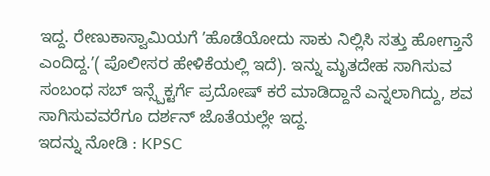ಇದ್ದ. ರೇಣುಕಾಸ್ವಾಮಿಯಗೆ ʼಹೊಡೆಯೋದು ಸಾಕು ನಿಲ್ಲಿಸಿ ಸತ್ತು ಹೋಗ್ತಾನೆ ಎಂದಿದ್ದ.ʼ( ಪೊಲೀಸರ ಹೇಳಿಕೆಯಲ್ಲಿ ಇದೆ). ಇನ್ನು ಮೃತದೇಹ ಸಾಗಿಸುವ ಸಂಬಂಧ ಸಬ್ ಇನ್ಸ್ಪೆಕ್ಟರ್ಗೆ ಪ್ರದೋಷ್ ಕರೆ ಮಾಡಿದ್ದಾನೆ ಎನ್ನಲಾಗಿದ್ದು, ಶವ ಸಾಗಿಸುವವರೆಗೂ ದರ್ಶನ್ ಜೊತೆಯಲ್ಲೇ ಇದ್ದ.
ಇದನ್ನು ನೋಡಿ : KPSC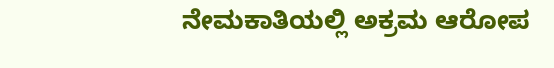ನೇಮಕಾತಿಯಲ್ಲಿ ಅಕ್ರಮ ಆರೋಪ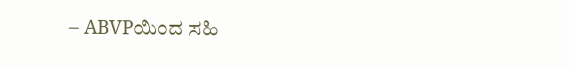– ABVPಯಿಂದ ಸಹಿ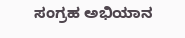ಸಂಗ್ರಹ ಅಭಿಯಾನ